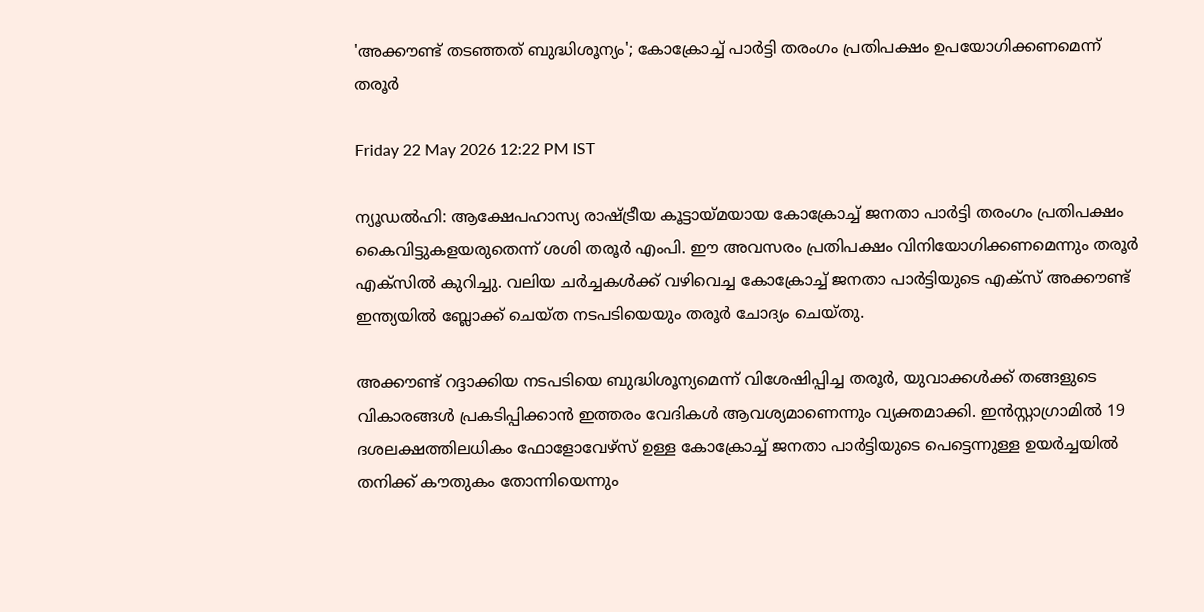'അക്കൗണ്ട് തടഞ്ഞത് ബുദ്ധിശൂന്യം'; കോക്രോച്ച് പാർട്ടി തരംഗം പ്രതിപക്ഷം ഉപയോഗിക്കണമെന്ന് തരൂർ

Friday 22 May 2026 12:22 PM IST

ന്യൂഡൽഹി: ആക്ഷേപഹാസ്യ രാഷ്ട്രീയ കൂട്ടായ്‌മയായ കോക്രോച്ച് ജനതാ പാർട്ടി തരംഗം പ്രതിപക്ഷം കൈവിട്ടുകളയരുതെന്ന് ശശി തരൂർ എംപി. ഈ അവസരം പ്രതിപക്ഷം വിനിയോഗിക്കണമെന്നും തരൂർ എക്സിൽ കുറിച്ചു. വലിയ ചർച്ചകൾക്ക് വഴിവെച്ച കോക്രോച്ച് ജനതാ പാർട്ടിയുടെ എക്സ് അക്കൗണ്ട് ഇന്ത്യയിൽ ബ്ലോക്ക് ചെയ്ത നടപടിയെയും തരൂർ ചോദ്യം ചെയ്തു.

അക്കൗണ്ട് റദ്ദാക്കിയ നടപടിയെ ബുദ്ധിശൂന്യമെന്ന് വിശേഷിപ്പിച്ച തരൂര്‍, യുവാക്കൾക്ക് തങ്ങളുടെ വികാരങ്ങൾ പ്രകടിപ്പിക്കാൻ ഇത്തരം വേദികൾ ആവശ്യമാണെന്നും വ്യക്തമാക്കി. ഇൻസ്റ്റാഗ്രാമിൽ 19 ദശലക്ഷത്തിലധികം ഫോളോവേഴ്‌സ് ഉള്ള കോക്രോച്ച് ജനതാ പാർട്ടിയുടെ പെട്ടെന്നുള്ള ഉയർച്ചയിൽ തനിക്ക് കൗതുകം തോന്നിയെന്നും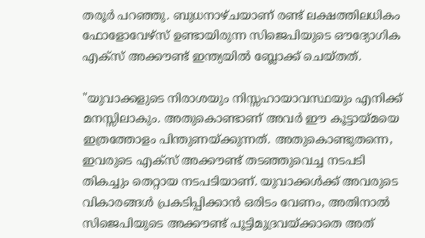തരൂ‌ർ പറഞ്ഞു. ബുധനാഴ്ചയാണ് രണ്ട് ലക്ഷത്തിലധികം ഫോളോവേഴ്സ് ഉണ്ടായിരുന്ന സിജെപിയുടെ ഔദ്യോഗിക എക്സ് അക്കൗണ്ട് ഇന്ത്യയിൽ ബ്ലോക്ക് ചെയ്തത്.

"യുവാക്കളുടെ നിരാശയും നിസ്സഹായാവസ്ഥയും എനിക്ക് മനസ്സിലാകും. അതുകൊണ്ടാണ് അവർ ഈ കൂട്ടായ്മയെ ഇത്രത്തോളം പിന്തുണയ്ക്കുന്നത്. അതുകൊണ്ടുതന്നെ, ഇവരുടെ എക്സ് അക്കൗണ്ട് തടഞ്ഞുവെച്ച നടപടി തികച്ചും തെറ്റായ നടപടിയാണ്. യുവാക്കൾക്ക് അവരുടെ വികാരങ്ങൾ പ്രകടിപ്പിക്കാൻ ഒരിടം വേണം, അതിനാൽ സിജെപിയുടെ അക്കൗണ്ട് പൂട്ടിമുദ്രവയ്ക്കാതെ അത്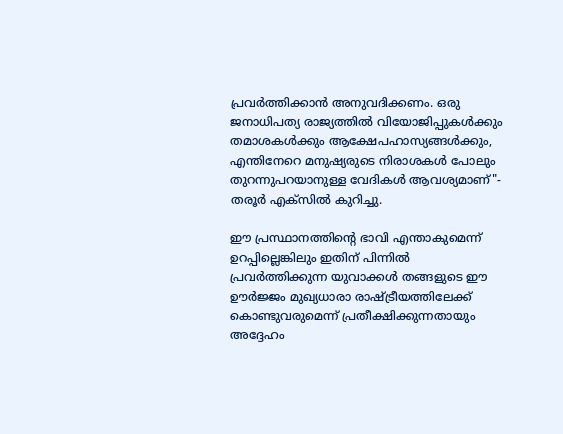പ്രവർത്തിക്കാൻ അനുവദിക്കണം. ഒരു ജനാധിപത്യ രാജ്യത്തിൽ വിയോജിപ്പുകൾക്കും തമാശകൾക്കും ആക്ഷേപഹാസ്യങ്ങൾക്കും, എന്തിനേറെ മനുഷ്യരുടെ നിരാശകൾ പോലും തുറന്നുപറയാനുള്ള വേദികൾ ആവശ്യമാണ്"- തരൂർ എക്സിൽ കുറിച്ചു.

ഈ പ്രസ്ഥാനത്തിന്റെ ഭാവി എന്താകുമെന്ന് ഉറപ്പില്ലെങ്കിലും ഇതിന് പിന്നിൽ പ്രവർത്തിക്കുന്ന യുവാക്കൾ തങ്ങളുടെ ഈ ഊർജ്ജം മുഖ്യധാരാ രാഷ്ട്രീയത്തിലേക്ക് കൊണ്ടുവരുമെന്ന് പ്രതീക്ഷിക്കുന്നതായും അദ്ദേഹം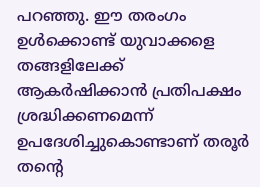പറഞ്ഞു. ഈ തരംഗം ഉൾക്കൊണ്ട് യുവാക്കളെ തങ്ങളിലേക്ക് ആകർഷിക്കാൻ പ്രതിപക്ഷം ശ്രദ്ധിക്കണമെന്ന് ഉപദേശിച്ചുകൊണ്ടാണ് തരൂർ തന്റെ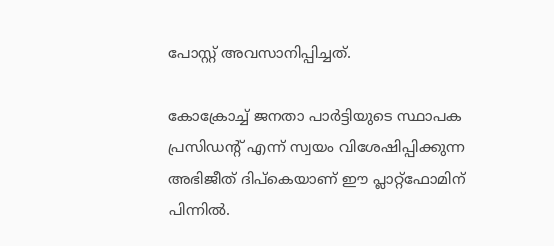പോസ്റ്റ് അവസാനിപ്പിച്ചത്.

കോക്രോച്ച് ജനതാ പാർട്ടിയുടെ സ്ഥാപക പ്രസിഡന്റ് എന്ന് സ്വയം വിശേഷിപ്പിക്കുന്ന അഭിജീത് ദിപ്കെയാണ് ഈ പ്ലാറ്റ്‌ഫോമിന് പിന്നിൽ.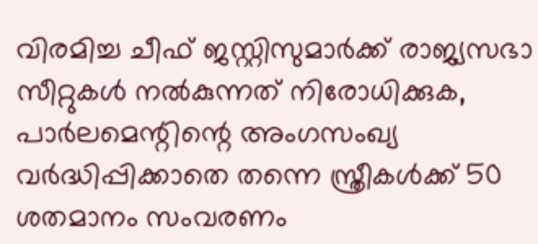വിരമിച്ച ചീഫ് ജസ്റ്റിസുമാർക്ക് രാജ്യസഭാ സീറ്റുകൾ നൽകുന്നത് നിരോധിക്കുക, പാർലമെന്റിന്റെ അംഗസംഖ്യ വർദ്ധിപ്പിക്കാതെ തന്നെ സ്ത്രീകൾക്ക് 50 ശതമാനം സംവരണം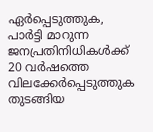ഏർപ്പെടുത്തുക, പാർട്ടി മാറുന്ന ജനപ്രതിനിധികൾക്ക് 20 വർഷത്തെ വിലക്കേർപ്പെടുത്തുക തുടങ്ങിയ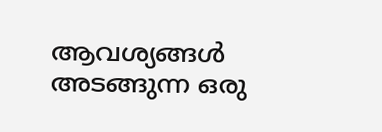ആവശ്യങ്ങൾ അടങ്ങുന്ന ഒരു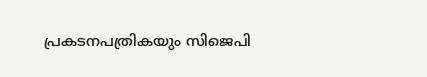പ്രകടനപത്രികയും സിജെപി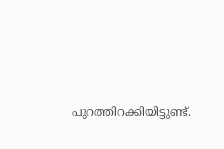പുറത്തിറക്കിയിട്ടുണ്ട്.